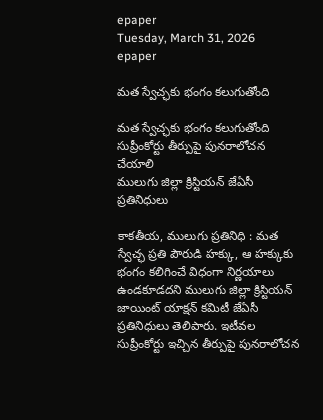epaper
Tuesday, March 31, 2026
epaper

మత స్వేచ్ఛకు భంగం కలుగుతోంది

మత స్వేచ్ఛకు భంగం కలుగుతోంది
సుప్రీంకోర్టు తీర్పుపై పునరాలోచన చేయాలి
ములుగు జిల్లా క్రిస్టియన్ జేఏసీ ప్రతినిధులు

కాకతీయ, ములుగు ప్రతినిధి : మత స్వేచ్ఛ ప్రతి పౌరుడి హక్కు, ఆ హక్కుకు భంగం కలిగించే విధంగా నిర్ణయాలు ఉండకూడదని ములుగు జిల్లా క్రిస్టియన్ జాయింట్ యాక్షన్ కమిటీ జేఏసీ ప్రతినిధులు తెలిపారు. ఇటీవల సుప్రీంకోర్టు ఇచ్చిన తీర్పుపై పునరాలోచన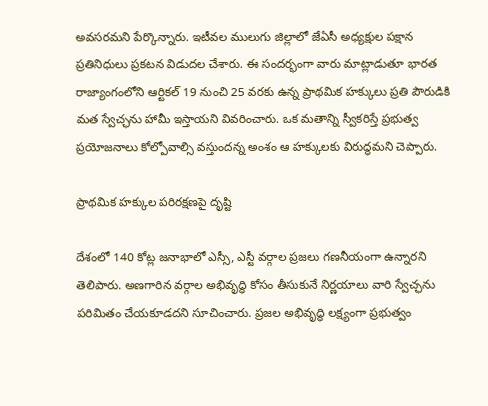అవసరమని పేర్కొన్నారు. ఇటీవల ములుగు జిల్లాలో జేఏసీ అధ్యక్షుల పక్షాన ప్రతినిధులు ప్రకటన విడుదల చేశారు. ఈ సందర్భంగా వారు మాట్లాడుతూ భారత రాజ్యాంగంలోని ఆర్టికల్ 19 నుంచి 25 వరకు ఉన్న ప్రాథమిక హక్కులు ప్రతి పౌరుడికి మత స్వేచ్ఛను హామీ ఇస్తాయని వివరించారు. ఒక మతాన్ని స్వీకరిస్తే ప్రభుత్వ ప్రయోజనాలు కోల్పోవాల్సి వస్తుందన్న అంశం ఆ హక్కులకు విరుద్ధమని చెప్పారు.

ప్రాథమిక హక్కుల పరిరక్షణపై దృష్టి

దేశంలో 140 కోట్ల జనాభాలో ఎస్సీ, ఎస్టీ వర్గాల ప్రజలు గణనీయంగా ఉన్నారని తెలిపారు. అణగారిన వర్గాల అభివృద్ధి కోసం తీసుకునే నిర్ణయాలు వారి స్వేచ్ఛను పరిమితం చేయకూడదని సూచించారు. ప్రజల అభివృద్ధి లక్ష్యంగా ప్రభుత్వం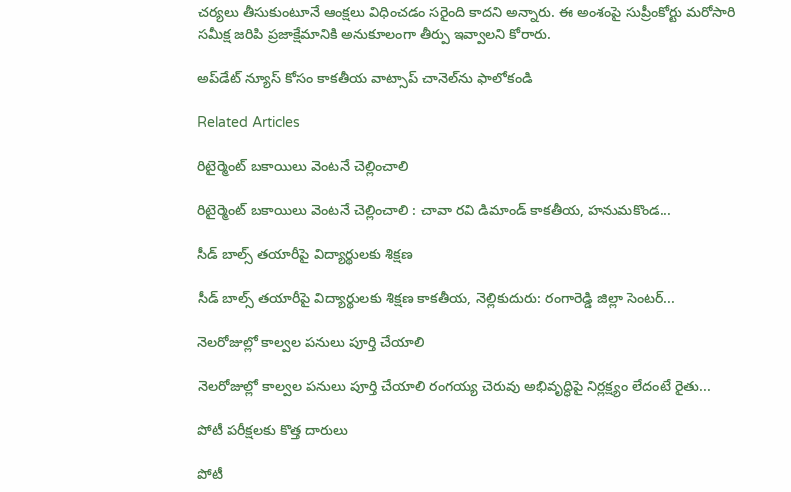చర్యలు తీసుకుంటూనే ఆంక్షలు విధించడం సరైంది కాదని అన్నారు. ఈ అంశంపై సుప్రీంకోర్టు మరోసారి సమీక్ష జరిపి ప్రజాక్షేమానికి అనుకూలంగా తీర్పు ఇవ్వాలని కోరారు.

అప్‌డేట్ న్యూస్ కోసం కాక‌తీయ వాట్సాప్ చానెల్‌ను ఫాలోకండి

Related Articles

రిటైర్మెంట్ బకాయిలు వెంటనే చెల్లించాలి

రిటైర్మెంట్ బకాయిలు వెంటనే చెల్లించాలి : చావా రవి డిమాండ్ కాకతీయ, హనుమకొండ...

సీడ్ బాల్స్ తయారీపై విద్యార్థులకు శిక్షణ

సీడ్ బాల్స్ తయారీపై విద్యార్థులకు శిక్షణ కాకతీయ, నెల్లికుదురు: రంగారెడ్డి జిల్లా సెంటర్...

నెల‌రోజుల్లో కాల్వ‌ల పనులు పూర్తి చేయాలి

నెల‌రోజుల్లో కాల్వ‌ల పనులు పూర్తి చేయాలి రంగ‌య్య చెరువు అభివృద్ధిపై నిర్ల‌క్ష్యం లేదంటే రైతు...

పోటీ పరీక్షలకు కొత్త దారులు

పోటీ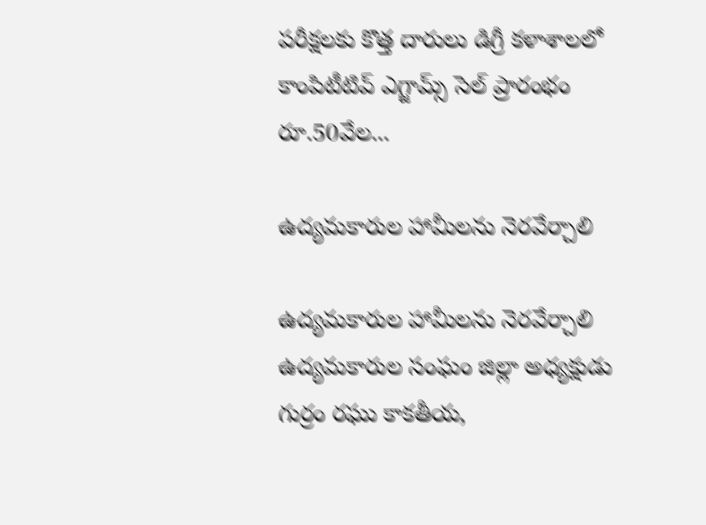పరీక్షలకు కొత్త దారులు డిగ్రీ కళాశాలలో కాంపిటీటివ్ ఎగ్జామ్స్ సెల్ ప్రారంభం రూ.50వేల...

ఉద్యమకారుల హామీలను నెరవేర్చాలి

ఉద్యమకారుల హామీలను నెరవేర్చాలి ఉద్యమకారుల సంఘం జిల్లా అధ్యక్షుడు గుర్రం రఘు కాకతీయ,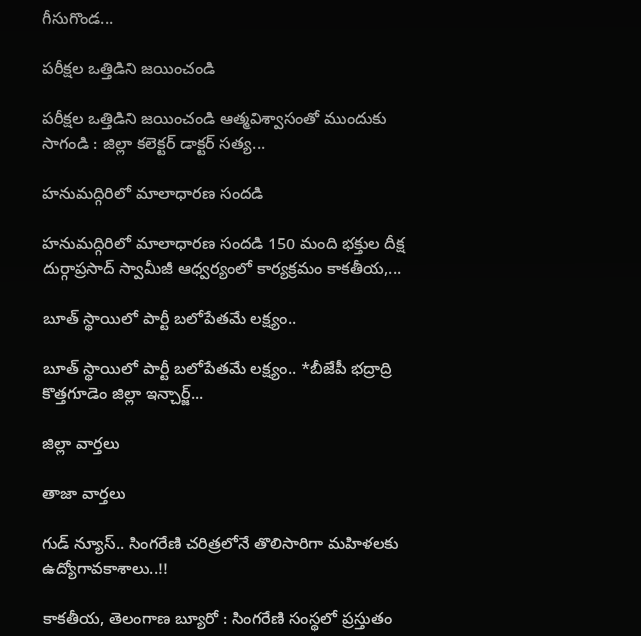గీసుగొండ...

పరీక్షల ఒత్తిడిని జయించండి

పరీక్షల ఒత్తిడిని జయించండి ఆత్మవిశ్వాసంతో ముందుకు సాగండి : జిల్లా కలెక్టర్ డాక్టర్ సత్య...

హనుమద్గిరిలో మాలాధారణ సందడి

హనుమద్గిరిలో మాలాధారణ సందడి 150 మంది భక్తుల దీక్ష దుర్గాప్రసాద్ స్వామీజీ ఆధ్వర్యంలో కార్యక్రమం కాకతీయ,...

బూత్ స్థాయిలో పార్టీ బలోపేతమే లక్ష్యం..

బూత్ స్థాయిలో పార్టీ బలోపేతమే లక్ష్యం.. *బీజేపీ భద్రాద్రి కొత్తగూడెం జిల్లా ఇన్చార్జ్...

జిల్లా వార్త‌లు

తాజా వార్త‌లు

గుడ్ న్యూస్.. సింగరేణి చరిత్రలోనే తొలిసారిగా మ‌హిళ‌ల‌కు ఉద్యోగావ‌కాశాలు..!!

కాక‌తీయ‌, తెలంగాణ బ్యూరో : సింగరేణి సంస్థలో ప్రస్తుతం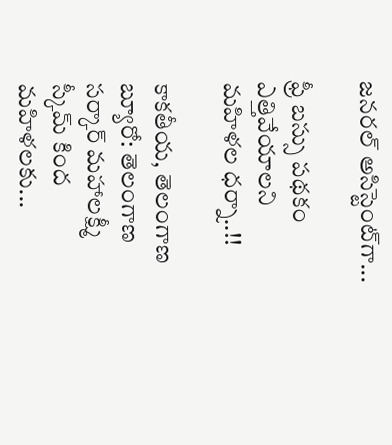జనరల్ అసిస్టెంట్‌గా...

ఫ్రీ బస్సు పథకం ఎత్తివేయాలని మహిళల ధర్నా..!!

కాకతీయ, తెలంగాణ బ్యూరో: తెలంగాణ సర్కార్ మహాలక్ష్మీ స్కీమ్ కింద మహిళలకు...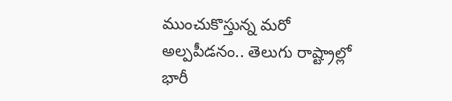ముంచుకొస్తున్న మరో అల్పపీడనం.. తెలుగు రాష్ట్రాల్లో భారీ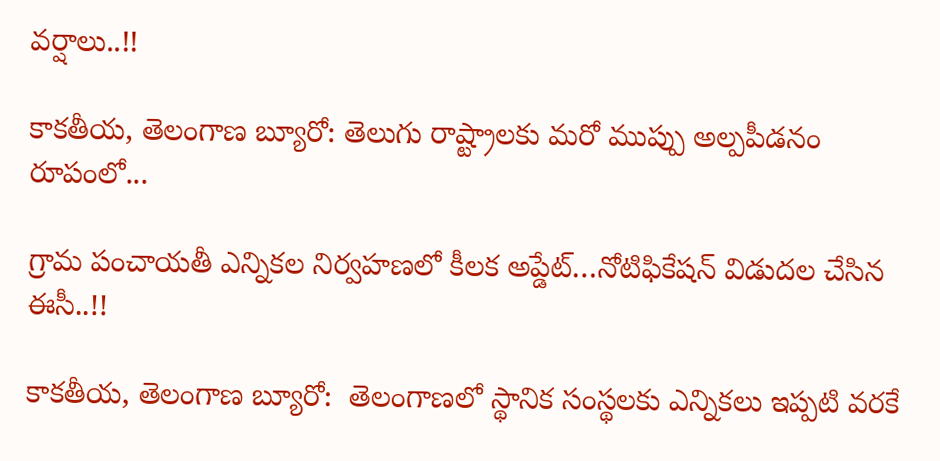వర్షాలు..!!

కాకతీయ, తెలంగాణ బ్యూరో: తెలుగు రాష్ట్రాలకు మరో ముప్పు అల్పపీడనం రూపంలో...

గ్రామ పంచాయ‌తీ ఎన్నిక‌ల నిర్వ‌హ‌ణ‌లో కీల‌క అప్డేట్‌…నోటిఫికేషన్ విడుదల చేసిన ఈసీ..!!

కాకతీయ, తెలంగాణ బ్యూరో:  తెలంగాణలో స్థానిక సంస్థలకు ఎన్నికలు ఇప్పటి వరకే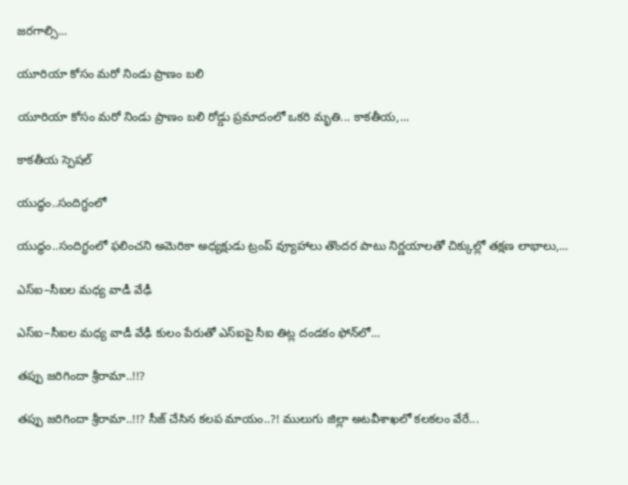జరగాల్సి...

యూరియా కోసం మరో నిండు ప్రాణం బలి

యూరియా కోసం మరో నిండు ప్రాణం బలి రోడ్డు ప్రమాదంలో ఒకరి మృతి... కాకతీయ,...

కాక‌తీయ స్పెష‌ల్‌

యుద్ధం..సందిగ్ధంలో

యుద్ధం..సందిగ్ధంలో ఫ‌లించని అమెరికా అధ్య‌క్షుడు ట్రంప్ వ్యూహాలు తొంద‌ర పాటు నిర్ణ‌యాల‌తో చిక్కుల్లో తక్షణ లాభాలు,...

ఎస్ఐ–సీఐల మ‌ధ్య వాడీ వేఢీ

ఎస్ఐ–సీఐల మ‌ధ్య వాడీ వేఢీ కులం పేరుతో ఎస్ఐపై సీఐ తిట్ల దండ‌కం ఫోన్‌లో...

త‌ప్పు జ‌రిగిందా శ్రీరామా..!!?

త‌ప్పు జ‌రిగిందా శ్రీరామా..!!? సీజ్ చేసిన క‌ల‌ప‌ మాయం..?! ములుగు జిల్లా అట‌వీశాఖ‌లో క‌ల‌క‌లం వేరే...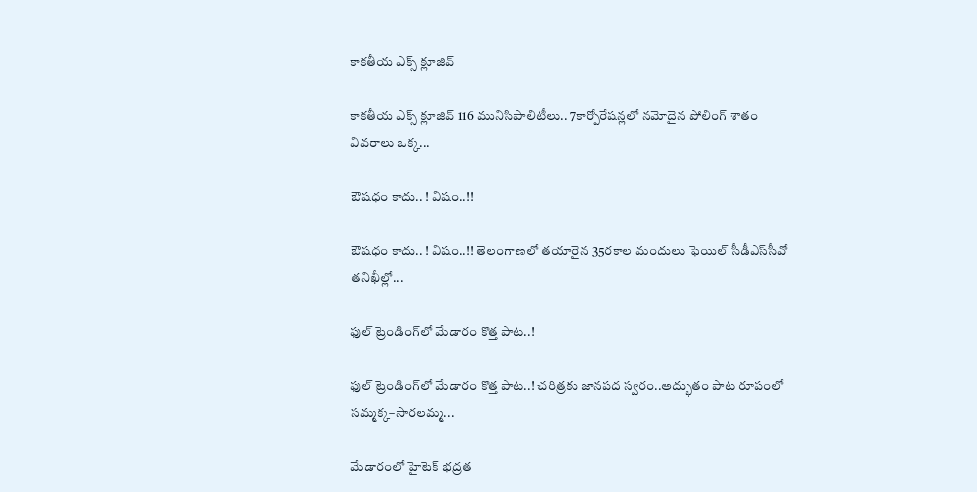కాక‌తీయ ఎక్స్ క్లూజివ్

కాక‌తీయ ఎక్స్ క్లూజివ్ 116 మునిసిపాలిటీలు.. 7కార్పోరేష‌న్ల‌లో న‌మోదైన పోలింగ్ శాతం వివ‌రాలు ఒక్క...

ఔష‌ధం కాదు.. ! విషం..!!

ఔష‌ధం కాదు.. ! విషం..!! తెలంగాణలో తయారైన 35ర‌కాల మందులు ఫెయిల్‌ సీడీఎస్‌సీవో తనిఖీల్లో...

ఫుల్ ట్రెండింగ్‌లో మేడారం కొత్త పాట..!

ఫుల్ ట్రెండింగ్‌లో మేడారం కొత్త పాట..! చరిత్రకు జానపద స్వరం..అద్భుతం పాట రూపంలో సమ్మక్క–సారలమ్మ...

మేడారంలో హైటెక్ భద్రత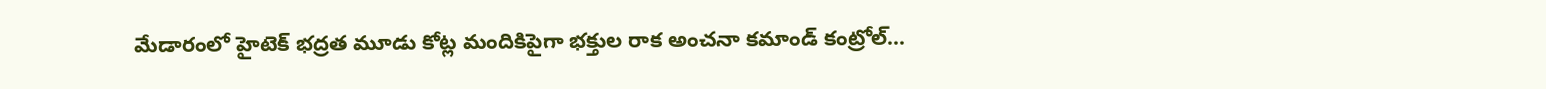మేడారంలో హైటెక్ భద్రత మూడు కోట్ల మందికిపైగా భక్తుల రాక అంచనా కమాండ్ కంట్రోల్...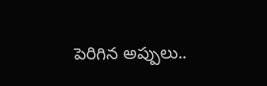పెరిగిన అప్పులు..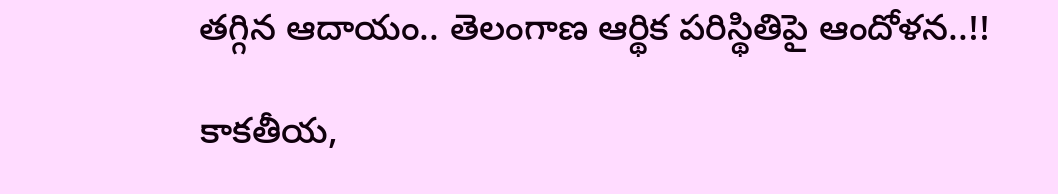తగ్గిన ఆదాయం.. తెలంగాణ ఆర్థిక పరిస్థితిపై ఆందోళన..!!

కాకతీయ,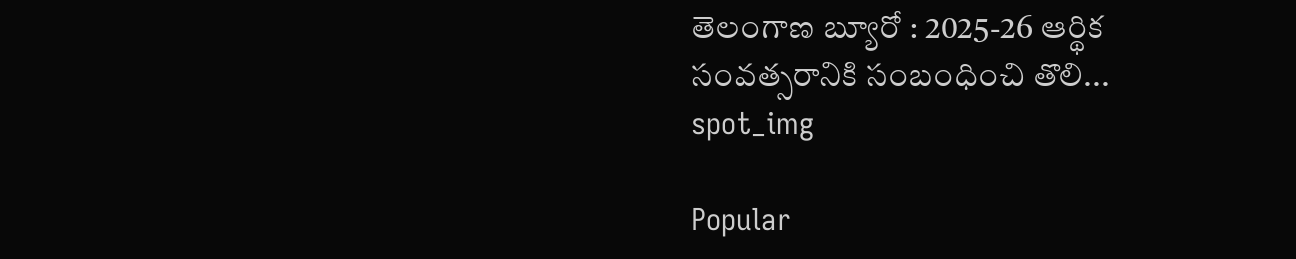తెలంగాణ బ్యూరో : 2025-26 ఆర్థిక సంవత్సరానికి సంబంధించి తొలి...
spot_img

Popular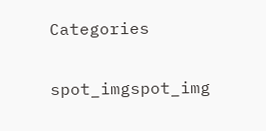Categories

spot_imgspot_img